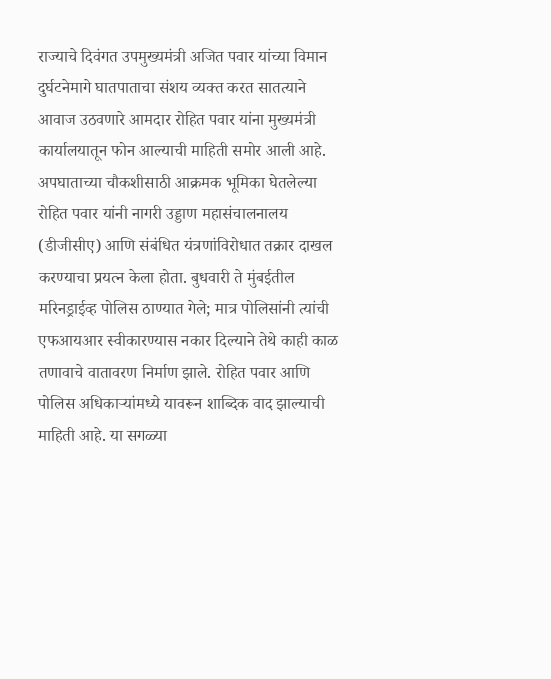राज्याचे दिवंगत उपमुख्यमंत्री अजित पवार यांच्या विमान दुर्घटनेमागे घातपाताचा संशय व्यक्त करत सातत्याने आवाज उठवणारे आमदार रोहित पवार यांना मुख्यमंत्री कार्यालयातून फोन आल्याची माहिती समोर आली आहे. अपघाताच्या चौकशीसाठी आक्रमक भूमिका घेतलेल्या रोहित पवार यांनी नागरी उड्डाण महासंचालनालय (डीजीसीए) आणि संबंधित यंत्रणांविरोधात तक्रार दाखल करण्याचा प्रयत्न केला होता. बुधवारी ते मुंबईतील मरिनड्राईव्ह पोलिस ठाण्यात गेले; मात्र पोलिसांनी त्यांची एफआयआर स्वीकारण्यास नकार दिल्याने तेथे काही काळ तणावाचे वातावरण निर्माण झाले. रोहित पवार आणि पोलिस अधिकाऱ्यांमध्ये यावरून शाब्दिक वाद झाल्याची माहिती आहे. या सगळ्या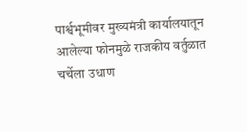पार्श्वभूमीवर मुख्यमंत्री कार्यालयातून आलेल्या फोनमुळे राजकीय वर्तुळात चर्चेला उधाण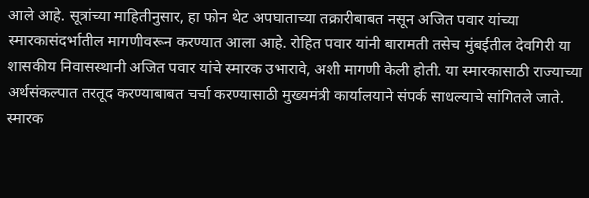आले आहे. सूत्रांच्या माहितीनुसार, हा फोन थेट अपघाताच्या तक्रारीबाबत नसून अजित पवार यांच्या स्मारकासंदर्भातील मागणीवरून करण्यात आला आहे. रोहित पवार यांनी बारामती तसेच मुंबईतील देवगिरी या शासकीय निवासस्थानी अजित पवार यांचे स्मारक उभारावे, अशी मागणी केली होती. या स्मारकासाठी राज्याच्या अर्थसंकल्पात तरतूद करण्याबाबत चर्चा करण्यासाठी मुख्यमंत्री कार्यालयाने संपर्क साधल्याचे सांगितले जाते. स्मारक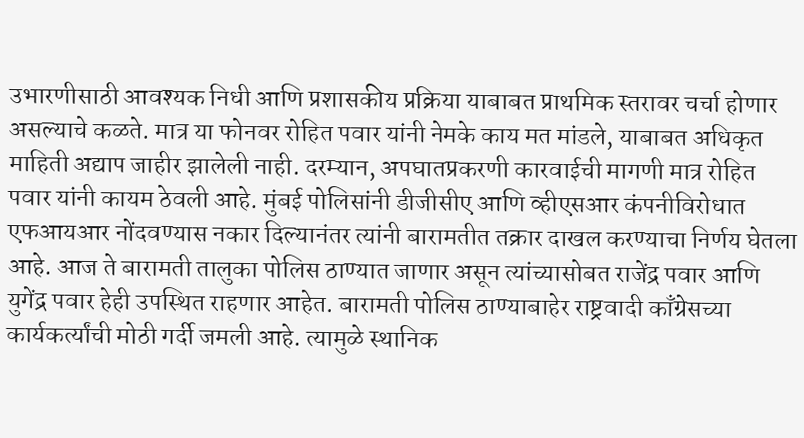उभारणीसाठी आवश्यक निधी आणि प्रशासकीय प्रक्रिया याबाबत प्राथमिक स्तरावर चर्चा होणार असल्याचे कळते. मात्र या फोनवर रोहित पवार यांनी नेमके काय मत मांडले, याबाबत अधिकृत माहिती अद्याप जाहीर झालेली नाही. दरम्यान, अपघातप्रकरणी कारवाईची मागणी मात्र रोहित पवार यांनी कायम ठेवली आहे. मुंबई पोलिसांनी डीजीसीए आणि व्हीएसआर कंपनीविरोधात एफआयआर नोंदवण्यास नकार दिल्यानंतर त्यांनी बारामतीत तक्रार दाखल करण्याचा निर्णय घेतला आहे. आज ते बारामती तालुका पोलिस ठाण्यात जाणार असून त्यांच्यासोबत राजेंद्र पवार आणि युगेंद्र पवार हेही उपस्थित राहणार आहेत. बारामती पोलिस ठाण्याबाहेर राष्ट्रवादी काँग्रेसच्या कार्यकर्त्यांची मोठी गर्दी जमली आहे. त्यामुळे स्थानिक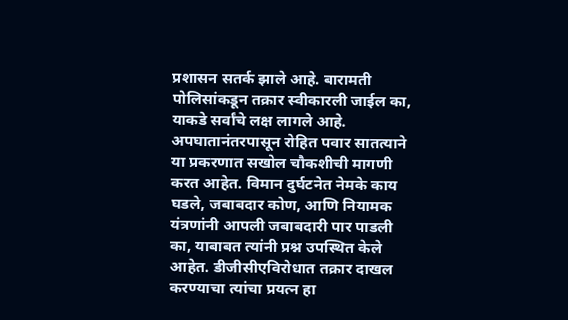प्रशासन सतर्क झाले आहे. बारामती पोलिसांकडून तक्रार स्वीकारली जाईल का, याकडे सर्वांचे लक्ष लागले आहे. अपघातानंतरपासून रोहित पवार सातत्याने या प्रकरणात सखोल चौकशीची मागणी करत आहेत. विमान दुर्घटनेत नेमके काय घडले, जबाबदार कोण, आणि नियामक यंत्रणांनी आपली जबाबदारी पार पाडली का, याबाबत त्यांनी प्रश्न उपस्थित केले आहेत. डीजीसीएविरोधात तक्रार दाखल करण्याचा त्यांचा प्रयत्न हा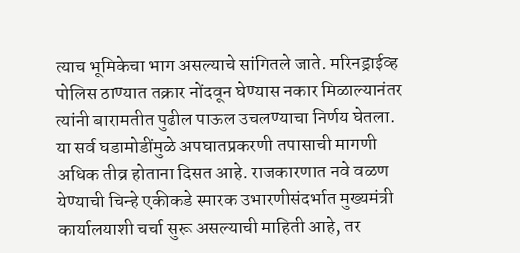त्याच भूमिकेचा भाग असल्याचे सांगितले जाते. मरिनड्राईव्ह पोलिस ठाण्यात तक्रार नोंदवून घेण्यास नकार मिळाल्यानंतर त्यांनी बारामतीत पुढील पाऊल उचलण्याचा निर्णय घेतला. या सर्व घडामोडींमुळे अपघातप्रकरणी तपासाची मागणी अधिक तीव्र होताना दिसत आहे. राजकारणात नवे वळण येण्याची चिन्हे एकीकडे स्मारक उभारणीसंदर्भात मुख्यमंत्री कार्यालयाशी चर्चा सुरू असल्याची माहिती आहे, तर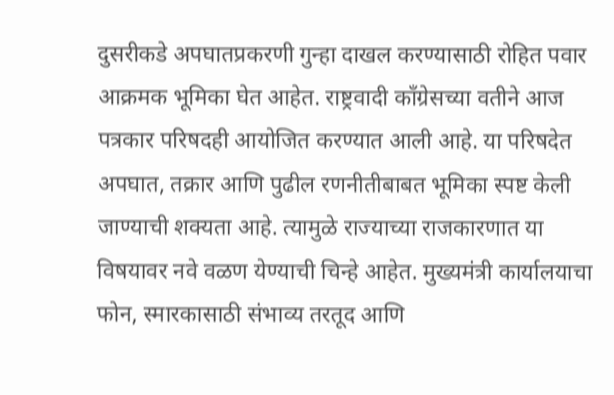दुसरीकडे अपघातप्रकरणी गुन्हा दाखल करण्यासाठी रोहित पवार आक्रमक भूमिका घेत आहेत. राष्ट्रवादी काँग्रेसच्या वतीने आज पत्रकार परिषदही आयोजित करण्यात आली आहे. या परिषदेत अपघात, तक्रार आणि पुढील रणनीतीबाबत भूमिका स्पष्ट केली जाण्याची शक्यता आहे. त्यामुळे राज्याच्या राजकारणात या विषयावर नवे वळण येण्याची चिन्हे आहेत. मुख्यमंत्री कार्यालयाचा फोन, स्मारकासाठी संभाव्य तरतूद आणि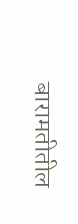बारामतीतील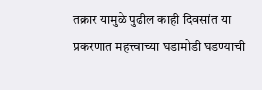तक्रार यामुळे पुढील काही दिवसांत या प्रकरणात महत्त्वाच्या घडामोडी घडण्याची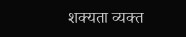शक्यता व्यक्त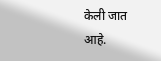केली जात आहे.